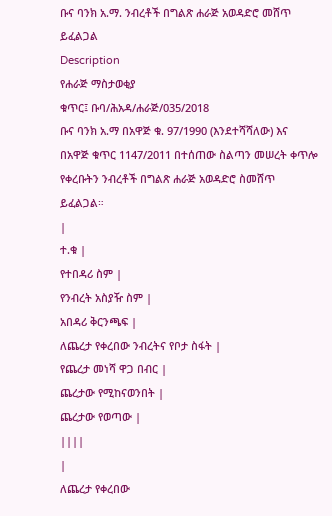ቡና ባንክ አ.ማ. ንብረቶች በግልጽ ሐራጅ አወዳድሮ መሸጥ ይፈልጋል
Description
የሐራጅ ማስታወቂያ
ቁጥር፤ ቡባ/ሕአዳ/ሐራጅ/035/2018
ቡና ባንክ አ.ማ በአዋጅ ቁ. 97/1990 (እንደተሻሻለው) እና በአዋጅ ቁጥር 1147/2011 በተሰጠው ስልጣን መሠረት ቀጥሎ የቀረቡትን ንብረቶች በግልጽ ሐራጅ አወዳድሮ ስመሸጥ ይፈልጋል።
|
ተ.ቁ |
የተበዳሪ ስም |
የንብረት አስያዥ ስም |
አበዳሪ ቅርንጫፍ |
ለጨረታ የቀረበው ንብረትና የቦታ ስፋት |
የጨረታ መነሻ ዋጋ በብር |
ጨረታው የሚከናወንበት |
ጨረታው የወጣው |
||||
|
ለጨረታ የቀረበው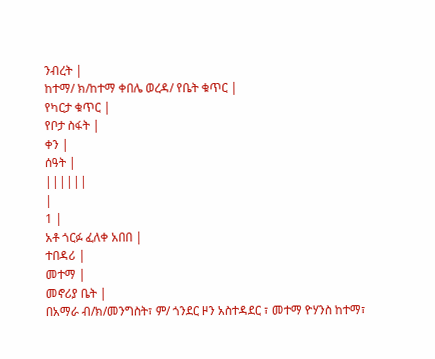ንብረት |
ከተማ/ ክ/ከተማ ቀበሌ ወረዳ/ የቤት ቁጥር |
የካርታ ቁጥር |
የቦታ ስፋት |
ቀን |
ሰዓት |
||||||
|
1 |
አቶ ጎርፉ ፈለቀ አበበ |
ተበዳሪ |
መተማ |
መኖሪያ ቤት |
በአማራ ብ/ክ/መንግስት፣ ም/ ጎንደር ዞን አስተዳደር ፣ መተማ ዮሃንስ ከተማ፣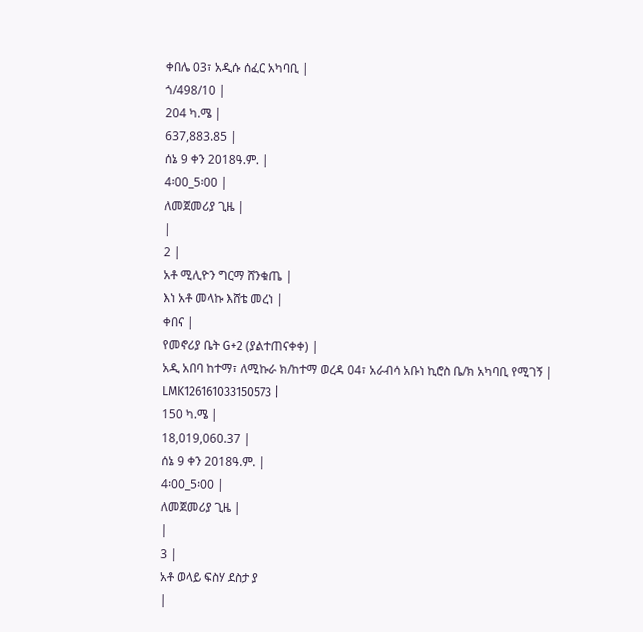ቀበሌ 03፣ አዲሱ ሰፈር አካባቢ |
ጎ/498/10 |
204 ካ.ሜ |
637,883.85 |
ሰኔ 9 ቀን 2018ዓ.ም. |
4፡00_5፡00 |
ለመጀመሪያ ጊዜ |
|
2 |
አቶ ሚሊዮን ግርማ ሸንቁጤ |
እነ አቶ መላኩ እሸቴ መረነ |
ቀበና |
የመኖሪያ ቤት G+2 (ያልተጠናቀቀ) |
አዲ አበባ ከተማ፣ ለሚኩራ ክ/ከተማ ወረዳ 04፣ አራብሳ አቡነ ኪሮስ ቤ/ክ አካባቢ የሚገኝ |
LMK126161033150573 |
150 ካ.ሜ |
18,019,060.37 |
ሰኔ 9 ቀን 2018ዓ.ም. |
4፡00_5፡00 |
ለመጀመሪያ ጊዜ |
|
3 |
አቶ ወላይ ፍስሃ ደስታ ያ
|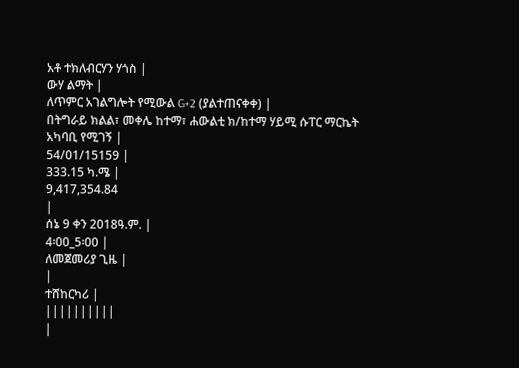አቶ ተክለብርሃን ሃጎስ |
ውሃ ልማት |
ለጥምር አገልግሎት የሚውል G+2 (ያልተጠናቀቀ) |
በትግራይ ክልል፣ መቀሌ ከተማ፣ ሐውልቲ ክ/ከተማ ሃይሚ ሱፐር ማርኬት አካባቢ የሚገኝ |
54/01/15159 |
333.15 ካ.ሜ |
9,417,354.84
|
ሰኔ 9 ቀን 2018ዓ.ም. |
4፡00_5፡00 |
ለመጀመሪያ ጊዜ |
|
ተሸከርካሪ |
||||||||||
|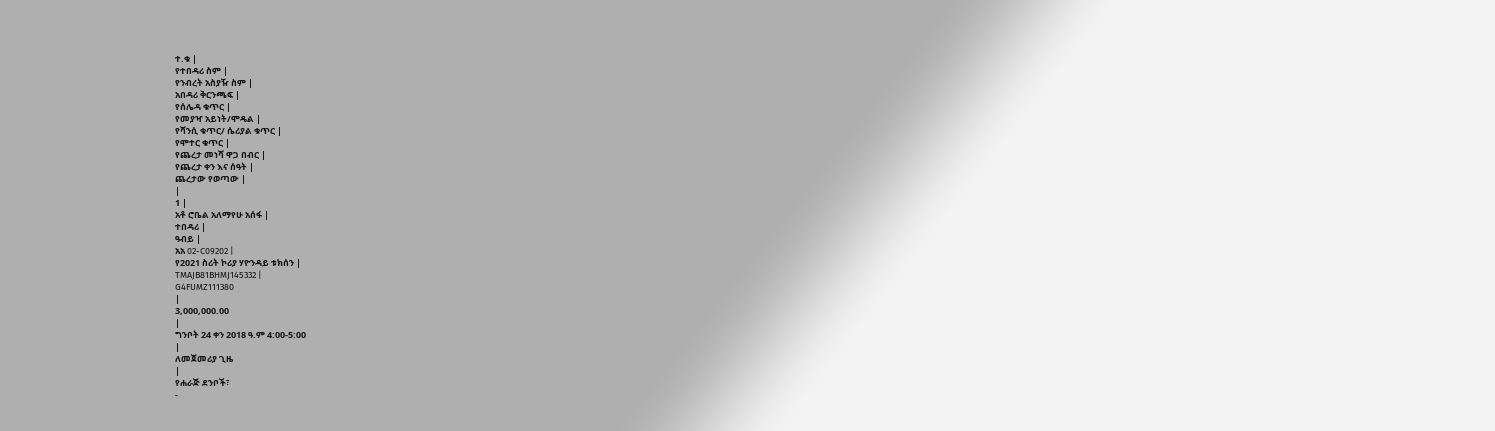ተ.ቁ |
የተበዳሪ ስም |
የንብረት አስያዥ ስም |
አበዳሪ ቅርንጫፍ |
የሰሌዳ ቁጥር |
የመያዣ አይነት/ሞዴል |
የሻንሲ ቁጥር/ ሴሪያል ቁጥር |
የሞተር ቁጥር |
የጨረታ መነሻ ዋጋ በብር |
የጨረታ ቀን እና ሰዓት |
ጨረታው የወጣው |
|
1 |
አቶ ሮቤል አለማየሁ አሰፋ |
ተበዳሪ |
ዓብይ |
አአ 02-C09202 |
የ2021 ስሪት ኮሪያ ሃዮንዳይ ቱክሰን |
TMAJB81BHMJ145332 |
G4FUMZ111380
|
3,000,000.00
|
ግንቦት 24 ቀን 2018 ዓ.ም 4:00-5:00
|
ለመጀመሪያ ጊዜ
|
የሐራጅ ደንቦች፣
-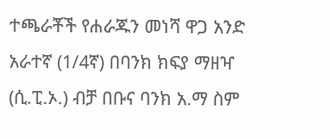ተጫራቾች የሐራጁን መነሻ ዋጋ አንድ አራተኛ (1/4ኛ) በባንክ ክፍያ ማዘዣ (ሲ.ፒ.ኦ.) ብቻ በቡና ባንክ አ.ማ ስም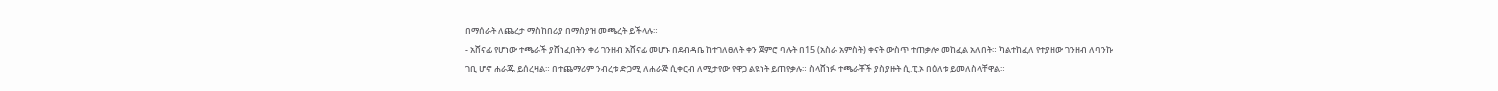በማሰራት ለጨረታ ማስከበሪያ በማስያዝ መጫረት ይችላሉ።
- አሸናፊ የሆነው ተጫራች ያሸነፈበትን ቀሪ ገንዘብ አሸናፊ መሆኑ በደብዳቤ ከተገለፀለት ቀን ጀምሮ ባሉት በ15 (አስራ አምስት) ቀናት ውስጥ ተጠቃሎ መከፈል አለበት። ካልተከፈለ የተያዘው ገንዘብ ለባንኩ ገቢ ሆኖ ሐራጁ ይሰረዛል። በተጨማሪም ንብረቱ ድጋሚ ለሐራጅ ሲቀርብ ለሚታየው የዋጋ ልዩነት ይጠየቃሉ። ስላሸነፉ ተጫራቾች ያስያዙት ሲ.ፒ.ኦ በዕለቱ ይመለስላቸዋል።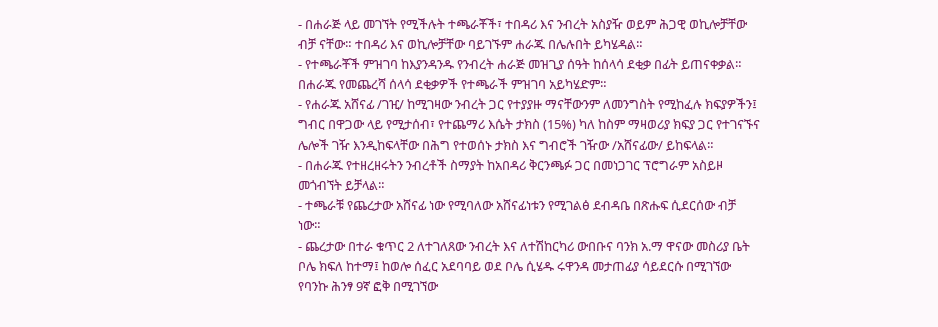- በሐራጅ ላይ መገኘት የሚችሉት ተጫራቾች፣ ተበዳሪ እና ንብረት አስያዥ ወይም ሕጋዊ ወኪሎቻቸው ብቻ ናቸው። ተበዳሪ እና ወኪሎቻቸው ባይገኙም ሐራጁ በሌሉበት ይካሄዳል።
- የተጫራቾች ምዝገባ ከእያንዳንዱ የንብረት ሐራጅ መዝጊያ ሰዓት ከሰላሳ ደቂቃ በፊት ይጠናቀቃል። በሐራጁ የመጨረሻ ሰላሳ ደቂቃዎች የተጫራች ምዝገባ አይካሄድም።
- የሐራጁ አሸናፊ /ገዢ/ ከሚገዛው ንብረት ጋር የተያያዙ ማናቸውንም ለመንግስት የሚከፈሉ ክፍያዎችን፤ ግብር በዋጋው ላይ የሚታሰብ፣ የተጨማሪ እሴት ታክስ (15%) ካለ ከስም ማዛወሪያ ክፍያ ጋር የተገናኙና ሌሎች ገዥ እንዲከፍላቸው በሕግ የተወሰኑ ታክስ እና ግብሮች ገዥው /አሸናፊው/ ይከፍላል።
- በሐራጁ የተዘረዘሩትን ንብረቶች ስማያት ከአበዳሪ ቅርንጫፉ ጋር በመነጋገር ፕሮግራም አስይዞ መጎብኘት ይቻላል።
- ተጫራቹ የጨረታው አሸናፊ ነው የሚባለው አሸናፊነቱን የሚገልፅ ደብዳቤ በጽሑፍ ሲደርሰው ብቻ ነው።
- ጨረታው በተራ ቁጥር 2 ለተገለጸው ንብረት እና ለተሽከርካሪ ውበቡና ባንክ አ.ማ ዋናው መስሪያ ቤት ቦሌ ክፍለ ከተማ፤ ከወሎ ሰፈር አደባባይ ወደ ቦሌ ሲሄዱ ሩዋንዳ መታጠፊያ ሳይደርሱ በሚገኘው የባንኩ ሕንፃ 9ኛ ፎቅ በሚገኘው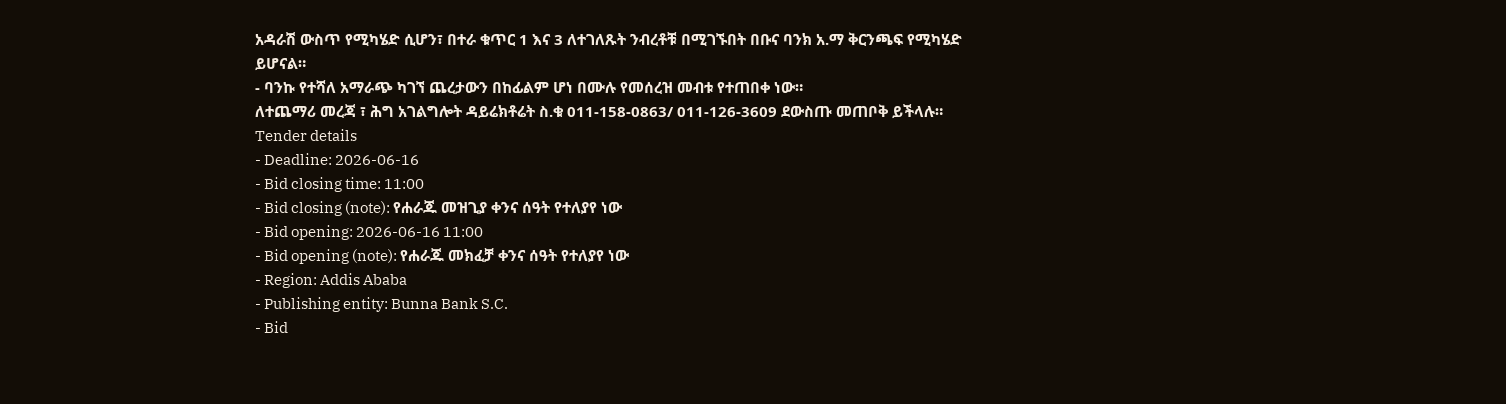አዳራሽ ውስጥ የሚካሄድ ሲሆን፣ በተራ ቁጥር 1 እና 3 ለተገለጹት ንብረቶቹ በሚገኙበት በቡና ባንክ አ.ማ ቅርንጫፍ የሚካሄድ ይሆናል።
- ባንኩ የተሻለ አማራጭ ካገኘ ጨረታውን በከፊልም ሆነ በሙሉ የመሰረዝ መብቱ የተጠበቀ ነው።
ለተጨማሪ መረጃ ፣ ሕግ አገልግሎት ዳይሬክቶሬት ስ.ቁ 011-158-0863/ 011-126-3609 ደውስጡ መጠቦቅ ይችላሉ።
Tender details
- Deadline: 2026-06-16
- Bid closing time: 11:00
- Bid closing (note): የሐራጁ መዝጊያ ቀንና ሰዓት የተለያየ ነው
- Bid opening: 2026-06-16 11:00
- Bid opening (note): የሐራጁ መክፈቻ ቀንና ሰዓት የተለያየ ነው
- Region: Addis Ababa
- Publishing entity: Bunna Bank S.C.
- Bid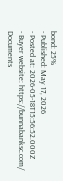bond: 25%
- Published: May 17, 2026
- Posted at: 2026-05-18T15:56:52.000Z
- Buyer website: https://bunnabanksc.com/
Documents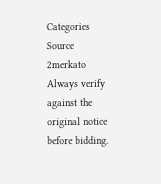Categories
Source
2merkato
Always verify against the original notice before bidding.